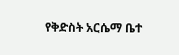የቅድስት አርሴማ ቤተ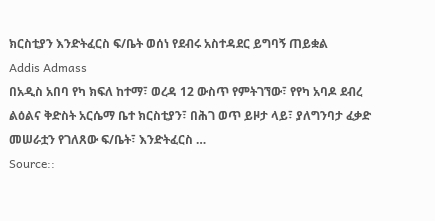ክርስቲያን እንድትፈርስ ፍ/ቤት ወሰነ የደብሩ አስተዳደር ይግባኝ ጠይቋል
Addis Admass
በአዲስ አበባ የካ ክፍለ ከተማ፣ ወረዳ 12 ውስጥ የምትገኘው፣ የየካ አባዶ ደብረ ልዕልና ቅድስት አርሴማ ቤተ ክርስቲያን፣ በሕገ ወጥ ይዞታ ላይ፣ ያለግንባታ ፈቃድ መሠራቷን የገለጸው ፍ/ቤት፣ እንድትፈርስ …
Source::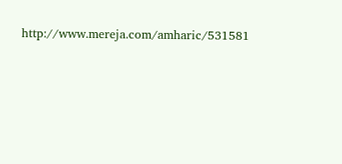http://www.mereja.com/amharic/531581